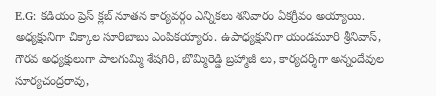E.G: కడియం ప్రెస్ క్లబ్ నూతన కార్యవర్గం ఎన్నికలు శనివారం ఏకగ్రీవం అయ్యాయి. అధ్యక్షునిగా చిక్కాల సూరిబాబు ఎంపికయ్యారు. ఉపాధ్యక్షునిగా యండమూరి శ్రీనివాస్, గౌరవ అధ్యక్షులుగా పాలగుమ్మి శేషగిరి, బొమ్మిరెడ్డి బ్రహ్మాజీ లు, కార్యదర్శిగా అన్నందేవుల సూర్యచంద్రరావు,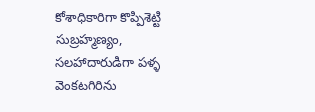కోశాధికారిగా కొప్పిశెట్టి సుబ్రహ్మణ్యం, సలహాదారుడిగా పళ్ళ వెంకటగిరిను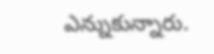ఎన్నుకున్నారు.